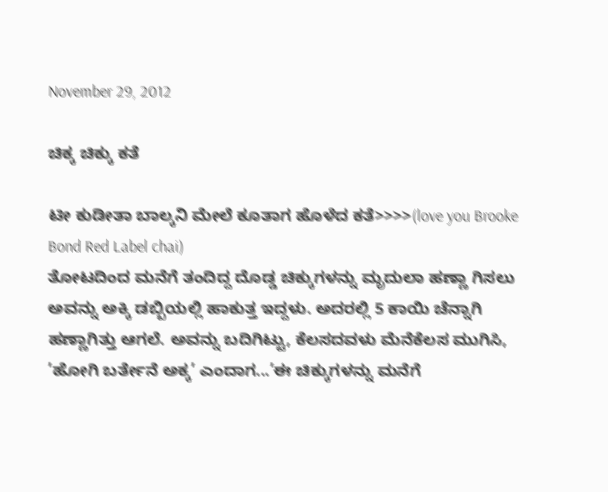November 29, 2012

ಚಿಕ್ಕ ಚಿಕ್ಕು ಕತೆ

ಟೀ ಕುಡೀತಾ ಬಾಲ್ಕನಿ ಮೇಲೆ ಕೂತಾಗ ಹೊಳೆದ ಕತೆ>>>>(love you Brooke Bond Red Label chai)
ತೋಟದಿಂದ ಮನೆಗೆ ತಂದಿದ್ದ ದೊಡ್ಡ ಚಿಕ್ಕುಗಳನ್ನು ಮೃದುಲಾ ಹಣ್ಣಾ ಗಿಸಲು ಅವನ್ನು ಅಕ್ಕಿ ಡಬ್ಬಿಯಲ್ಲಿ ಹಾಕುತ್ತ ಇದ್ದಳು. ಅದರಲ್ಲಿ 5 ಕಾಯಿ ಚೆನ್ನಾಗಿ ಹಣ್ಣಾಗಿತ್ತು ಆಗಲೆ. ಅವನ್ನು ಬದಿಗಿಟ್ಟು, ಕೆಲಸದವಳು ಮೆನೆಕೆಲಸ ಮುಗಿಸಿ, ’ಹೋಗಿ ಬರ್ತೇನೆ ಅಕ್ಕ’ ಎಂದಾಗ...’ಈ ಚಿಕ್ಕುಗಳನ್ನು ಮನೆಗೆ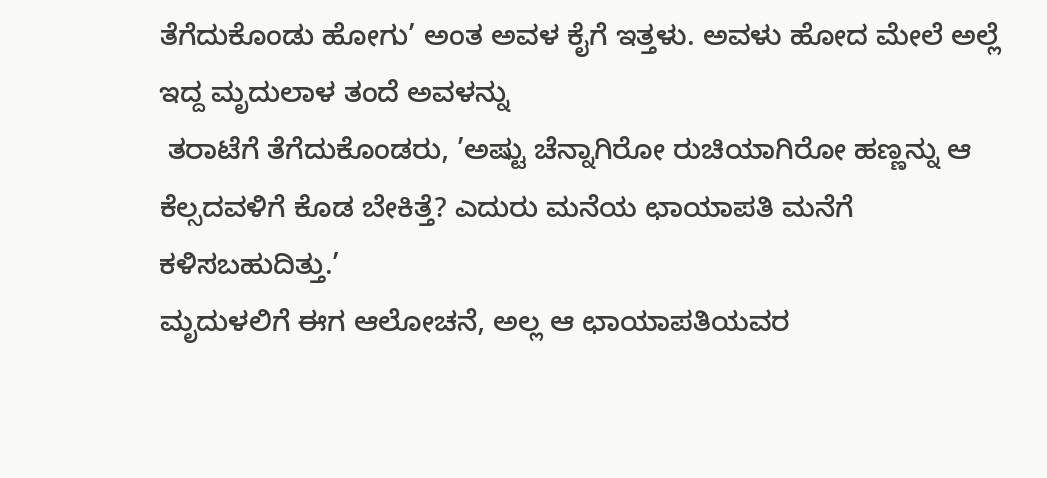ತೆಗೆದುಕೊಂಡು ಹೋಗು’ ಅಂತ ಅವಳ ಕೈಗೆ ಇತ್ತಳು. ಅವಳು ಹೋದ ಮೇಲೆ ಅಲ್ಲೆ ಇದ್ದ ಮೃದುಲಾಳ ತಂದೆ ಅವಳನ್ನು
 ತರಾಟೆಗೆ ತೆಗೆದುಕೊಂಡರು, ’ಅಷ್ಟು ಚೆನ್ನಾಗಿರೋ ರುಚಿಯಾಗಿರೋ ಹಣ್ಣನ್ನು ಆ ಕೆಲ್ಸದವಳಿಗೆ ಕೊಡ ಬೇಕಿತ್ತೆ? ಎದುರು ಮನೆಯ ಛಾಯಾಪತಿ ಮನೆಗೆ ಕಳಿಸಬಹುದಿತ್ತು.’
ಮೃದುಳಲಿಗೆ ಈಗ ಆಲೋಚನೆ, ಅಲ್ಲ ಆ ಛಾಯಾಪತಿಯವರ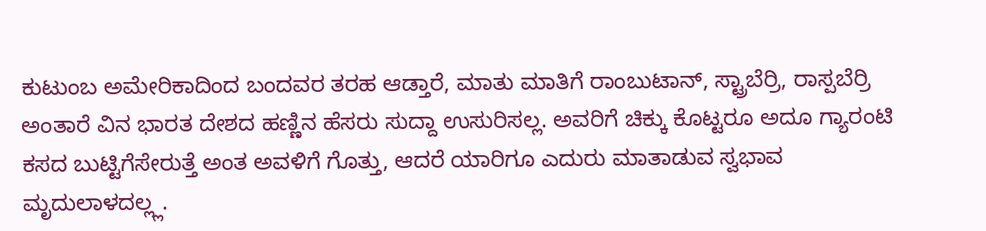ಕುಟುಂಬ ಅಮೇರಿಕಾದಿಂದ ಬಂದವರ ತರಹ ಆಡ್ತಾರೆ, ಮಾತು ಮಾತಿಗೆ ರಾಂಬುಟಾನ್, ಸ್ಟ್ರಾಬೆರ್ರಿ, ರಾಸ್ಪಬೆರ್ರಿ ಅಂತಾರೆ ವಿನ ಭಾರತ ದೇಶದ ಹಣ್ಣಿನ ಹೆಸರು ಸುದ್ದಾ ಉಸುರಿಸಲ್ಲ. ಅವರಿಗೆ ಚಿಕ್ಕು ಕೊಟ್ಟರೂ ಅದೂ ಗ್ಯಾರಂಟಿ ಕಸದ ಬುಟ್ಟಿಗೆಸೇರುತ್ತೆ ಅಂತ ಅವಳಿಗೆ ಗೊತ್ತು, ಆದರೆ ಯಾರಿಗೂ ಎದುರು ಮಾತಾಡುವ ಸ್ವಭಾವ ಮೃದುಲಾಳದಲ್ಲ್ಲ.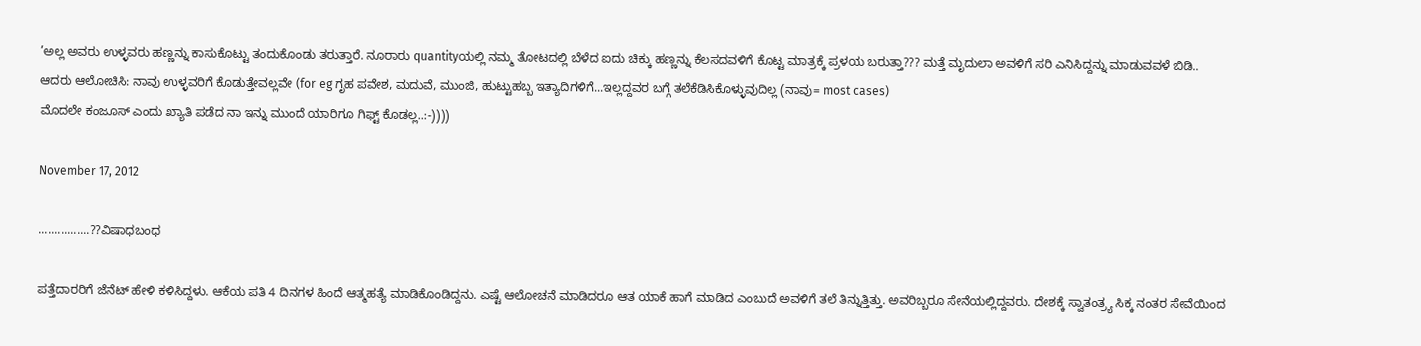’ಅಲ್ಲ ಅವರು ಉಳ್ಳವರು ಹಣ್ಣನ್ನು ಕಾಸುಕೊಟ್ಟು ತಂದುಕೊಂಡು ತರುತ್ತಾರೆ. ನೂರಾರು quantityಯಲ್ಲಿ ನಮ್ಮ ತೋಟದಲ್ಲಿ ಬೆಳೆದ ಐದು ಚಿಕ್ಕು ಹಣ್ಣನ್ನು ಕೆಲಸದವಳಿಗೆ ಕೊಟ್ಟ ಮಾತ್ರಕ್ಕೆ ಪ್ರಳಯ ಬರುತ್ತಾ??? ಮತ್ತೆ ಮೃದುಲಾ ಅವಳಿಗೆ ಸರಿ ಎನಿಸಿದ್ದನ್ನು ಮಾಡುವವಳೆ ಬಿಡಿ..
ಆದರು ಆಲೋಚಿಸಿ: ನಾವು ಉಳ್ಳವರಿಗೆ ಕೊಡುತ್ತೇವಲ್ಲವೇ (for eg ಗೃಹ ಪವೇಶ, ಮದುವೆ, ಮುಂಜಿ, ಹುಟ್ಟುಹಬ್ಬ ಇತ್ಯಾದಿಗಳಿಗೆ...ಇಲ್ಲದ್ದವರ ಬಗ್ಗೆ ತಲೆಕೆಡಿಸಿಕೊಳ್ಳುವುದಿಲ್ಲ (ನಾವು= most cases)
ಮೊದಲೇ ಕಂಜೂಸ್ ಎಂದು ಖ್ಯಾತಿ ಪಡೆದ ನಾ ಇನ್ನು ಮುಂದೆ ಯಾರಿಗೂ ಗಿಫ್ಟ್ ಕೊಡಲ್ಲ..:-))))

November 17, 2012

................??ವಿಷಾಧಬಂಧ

ಪತ್ತೆದಾರರಿಗೆ ಜೆನೆಟ್ ಹೇಳಿ ಕಳಿಸಿದ್ದಳು. ಆಕೆಯ ಪತಿ 4 ದಿನಗಳ ಹಿಂದೆ ಆತ್ಮಹತ್ಯೆ ಮಾಡಿಕೊಂಡಿದ್ದನು. ಎಷ್ಟೆ ಆಲೋಚನೆ ಮಾಡಿದರೂ ಆತ ಯಾಕೆ ಹಾಗೆ ಮಾಡಿದ ಎಂಬುದೆ ಅವಳಿಗೆ ತಲೆ ತಿನ್ನುತ್ತಿತ್ತು. ಅವರಿಬ್ಬರೂ ಸೇನೆಯಲ್ಲಿದ್ದವರು. ದೇಶಕ್ಕೆ ಸ್ವಾತಂತ್ರ್ಯ ಸಿಕ್ಕ ನಂತರ ಸೇವೆಯಿಂದ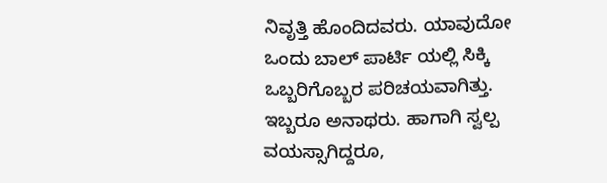ನಿವೃತ್ತಿ ಹೊಂದಿದವರು. ಯಾವುದೋ ಒಂದು ಬಾಲ್ ಪಾರ್ಟಿ ಯಲ್ಲಿ ಸಿಕ್ಕಿ ಒಬ್ಬರಿಗೊಬ್ಬರ ಪರಿಚಯವಾಗಿತ್ತು. ಇಬ್ಬರೂ ಅನಾಥರು. ಹಾಗಾಗಿ ಸ್ವಲ್ಪ ವಯಸ್ಸಾಗಿದ್ದರೂ,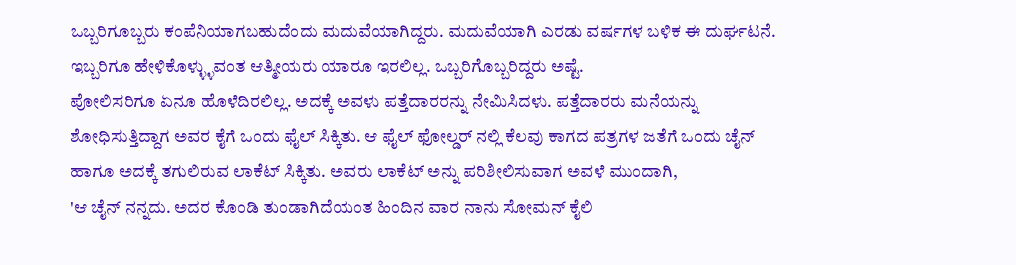ಒಬ್ಬರಿಗೂಬ್ಬರು ಕಂಪೆನಿಯಾಗಬಹುದೆಂದು ಮದುವೆಯಾಗಿದ್ದರು. ಮದುವೆಯಾಗಿ ಎರಡು ವರ್ಷಗಳ ಬಳಿಕ ಈ ದುರ್ಘಟನೆ. ಇಬ್ಬರಿಗೂ ಹೇಳಿಕೊಳ್ಳ್ಳುವಂತ ಆತ್ಮೀಯರು ಯಾರೂ ಇರಲಿಲ್ಲ. ಒಬ್ಬರಿಗೊಬ್ಬರಿದ್ದರು ಅಷ್ಟೆ.
ಪೋಲಿಸರಿಗೂ ಏನೂ ಹೊಳೆದಿರಲಿಲ್ಲ. ಅದಕ್ಕೆ ಅವಳು ಪತ್ತೆದಾರರನ್ನು ನೇಮಿಸಿದಳು. ಪತ್ತೆದಾರರು ಮನೆಯನ್ನು ಶೋಧಿಸುತ್ತಿದ್ದಾಗ ಅವರ ಕೈಗೆ ಒಂದು ಫೈಲ್ ಸಿಕ್ಕಿತು. ಆ ಫೈಲ್ ಫೋಲ್ಡರ್ ನಲ್ಲಿ ಕೆಲವು ಕಾಗದ ಪತ್ರಗಳ ಜತೆಗೆ ಒಂದು ಚೈನ್ ಹಾಗೂ ಅದಕ್ಕೆ ತಗುಲಿರುವ ಲಾಕೆಟ್ ಸಿಕ್ಕಿತು. ಅವರು ಲಾಕೆಟ್ ಅನ್ನು ಪರಿಶೀಲಿಸುವಾಗ ಅವಳೆ ಮುಂದಾಗಿ,
'ಆ ಚೈನ್ ನನ್ನದು. ಅದರ ಕೊಂಡಿ ತುಂಡಾಗಿದೆಯಂತ ಹಿಂದಿನ ವಾರ ನಾನು ಸೋಮನ್ ಕೈಲಿ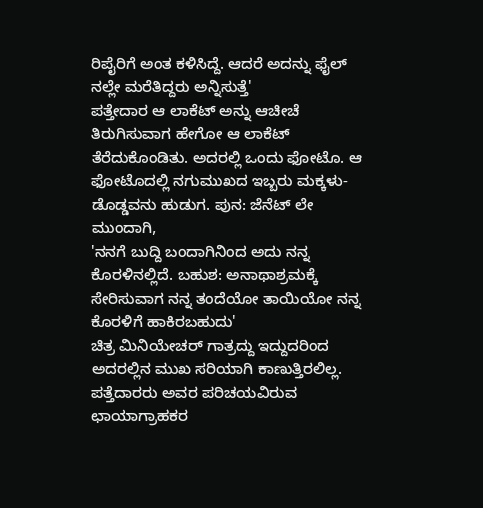ರಿಪೈರಿಗೆ ಅಂತ ಕಳಿಸಿದ್ದೆ. ಆದರೆ ಅದನ್ನು ಫೈಲ್ ನಲ್ಲೇ ಮರೆತಿದ್ದರು ಅನ್ನಿಸುತ್ತೆ'
ಪತ್ತೇದಾರ ಆ ಲಾಕೆಟ್ ಅನ್ನು ಆಚೀಚೆ ತಿರುಗಿಸುವಾಗ ಹೇಗೋ ಆ ಲಾಕೆಟ್ ತೆರೆದುಕೊಂಡಿತು. ಅದರಲ್ಲಿ ಒಂದು ಫೋಟೊ. ಆ ಫೋಟೊದಲ್ಲಿ ನಗುಮುಖದ ಇಬ್ಬರು ಮಕ್ಕಳು-ಡೊಡ್ಡವನು ಹುಡುಗ. ಪುನ: ಜೆನೆಟ್ ಲೇ ಮುಂದಾಗಿ,
'ನನಗೆ ಬುದ್ದಿ ಬಂದಾಗಿನಿಂದ ಅದು ನನ್ನ ಕೊರಳಿನಲ್ಲಿದೆ. ಬಹುಶ: ಅನಾಥಾಶ್ರಮಕ್ಕೆ ಸೇರಿಸುವಾಗ ನನ್ನ ತಂದೆಯೋ ತಾಯಿಯೋ ನನ್ನ ಕೊರಳಿಗೆ ಹಾಕಿರಬಹುದು'
ಚಿತ್ರ ಮಿನಿಯೇಚರ್ ಗಾತ್ರದ್ದು ಇದ್ದುದರಿಂದ ಅದರಲ್ಲಿನ ಮುಖ ಸರಿಯಾಗಿ ಕಾಣುತ್ತಿರಲಿಲ್ಲ. ಪತ್ತೆದಾರರು ಅವರ ಪರಿಚಯವಿರುವ ಛಾಯಾಗ್ರಾಹಕರ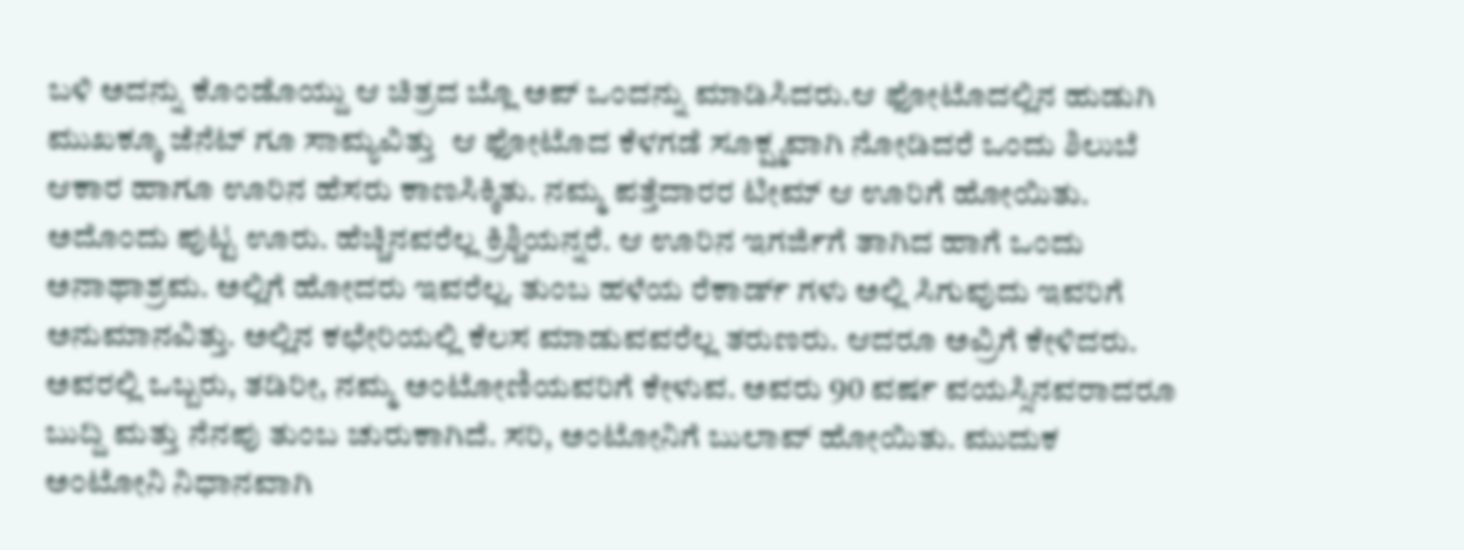ಬಳಿ ಅದನ್ನು ಕೊಂಡೊಯ್ದು ಆ ಚಿತ್ರದ ಬ್ಲೊ ಅಪ್ ಒಂದನ್ನು ಮಾಡಿಸಿದರು.ಆ ಫೋಟೊದಲ್ಲಿನ ಹುಡುಗಿ ಮುಖಕ್ಕೂ ಜೆನೆಟ್ ಗೂ ಸಾಮ್ಯವಿತ್ತು  ಆ ಫೋಟೊದ ಕೆಳಗಡೆ ಸೂಕ್ಷ್ಮವಾಗಿ ನೋಡಿದರೆ ಒಂದು ಶಿಲುಬೆ ಆಕಾರ ಹಾಗೂ ಊರಿನ ಹೆಸರು ಕಾಣಸಿಕ್ಕಿತು. ನಮ್ಮ ಪತ್ತೆದಾರರ ಟೀಮ್ ಆ ಊರಿಗೆ ಹೋಯಿತು. ಅದೊಂದು ಪುಟ್ಟ ಊರು. ಹೆಚ್ಚಿನವರೆಲ್ಲ ಕ್ರಿಶ್ಚಿಯನ್ನರೆ. ಆ ಊರಿನ ಇಗರ್ಜಿಗೆ ತಾಗಿದ ಹಾಗೆ ಒಂದು ಅನಾಥಾಶ್ರಮ. ಅಲ್ಲಿಗೆ ಹೋದರು ಇವರೆಲ್ಲ. ತುಂಬ ಹಳೆಯ ರೆಕಾರ್ಡ್ ಗಳು ಅಲ್ಲಿ ಸಿಗುವುದು ಇವರಿಗೆ ಅನುಮಾನವಿತ್ತು. ಅಲ್ಲಿನ ಕಛೇರಿಯಲ್ಲಿ ಕೆಲಸ ಮಾಡುವವರೆಲ್ಲ ತರುಣರು. ಆದರೂ ಅವ್ರಿಗೆ ಕೇಳಿದರು. ಅವರಲ್ಲಿ ಒಬ್ಬರು, ತಡಿರೀ, ನಮ್ಮ ಅಂಟೋಣಿಯವರಿಗೆ ಕೇಳುವ. ಅವರು 90 ವರ್ಷ ವಯಸ್ಸಿನವರಾದರೂ ಬುದ್ದಿ ಮತ್ತು ನೆನಪು ತುಂಬ ಚುರುಕಾಗಿದೆ. ಸರಿ, ಅಂಟೋನಿಗೆ ಬುಲಾವ್ ಹೋಯಿತು. ಮುದುಕ ಅಂಟೋನಿ ನಿಧಾನವಾಗಿ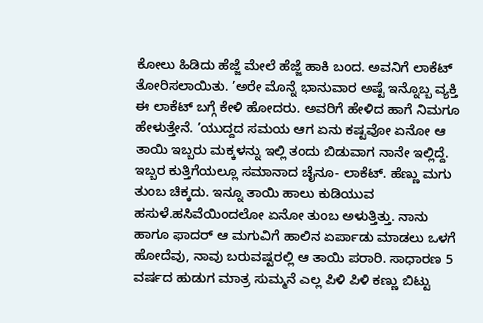ಕೋಲು ಹಿಡಿದು ಹೆಜ್ಜೆ ಮೇಲೆ ಹೆಜ್ಜೆ ಹಾಕಿ ಬಂದ. ಅವನಿಗೆ ಲಾಕೆಟ್ ತೋರಿಸಲಾಯಿತು. ’ಅರೇ ಮೊನ್ನೆ ಭಾನುವಾರ ಅಷ್ಟೆ ಇನ್ನೊಬ್ಬ ವ್ಯಕ್ತಿ ಈ ಲಾಕೆಟ್ ಬಗ್ಗೆ ಕೇಳಿ ಹೋದರು. ಅವರಿಗೆ ಹೇಳಿದ ಹಾಗೆ ನಿಮಗೂ ಹೇಳುತ್ತೇನೆ. ’ಯುದ್ದದ ಸಮಯ ಆಗ ಏನು ಕಷ್ಟವೋ ಏನೋ ಆ ತಾಯಿ ಇಬ್ಬರು ಮಕ್ಕಳನ್ನು ಇಲ್ಲಿ ತಂದು ಬಿಡುವಾಗ ನಾನೇ ಇಲ್ಲಿದ್ದೆ. ಇಬ್ಬರ ಕುತ್ತಿಗೆಯಲ್ಲೂ ಸಮಾನಾದ ಚೈನೂ- ಲಾಕೆಟ್. ಹೆಣ್ಣು ಮಗು ತುಂಬ ಚಿಕ್ಕದು. ಇನ್ನೂ ತಾಯಿ ಹಾಲು ಕುಡಿಯುವ ಹಸುಳೆ.ಹಸಿವೆಯಿಂದಲೋ ಏನೋ ತುಂಬ ಅಳುತ್ತಿತ್ತು. ನಾನು ಹಾಗೂ ಫಾದರ್ ಆ ಮಗುವಿಗೆ ಹಾಲಿನ ಏರ್ಪಾಡು ಮಾಡಲು ಒಳಗೆ ಹೋದೆವು, ನಾವು ಬರುವಷ್ಟರಲ್ಲಿ ಆ ತಾಯಿ ಪರಾರಿ. ಸಾಧಾರಣ 5 ವರ್ಷದ ಹುಡುಗ ಮಾತ್ರ ಸುಮ್ಮನೆ ಎಲ್ಲ ಪಿಳಿ ಪಿಳಿ ಕಣ್ಣು ಬಿಟ್ಟು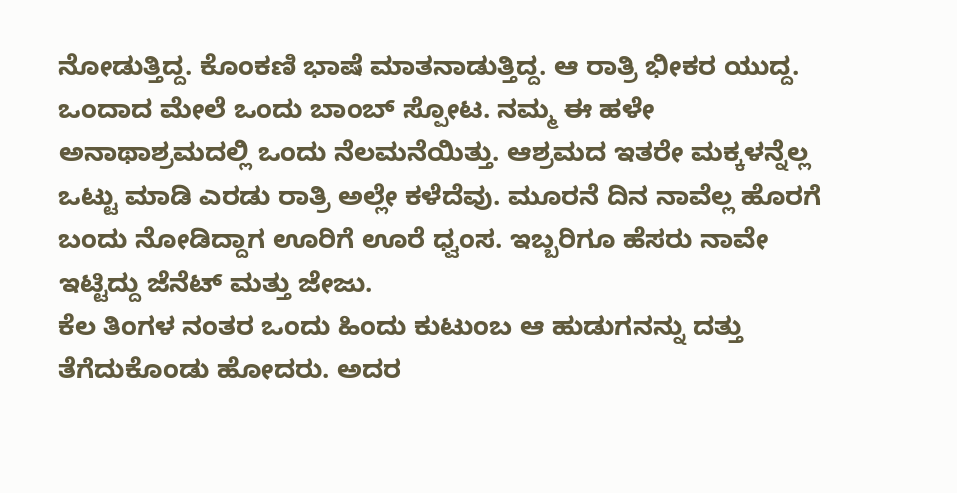ನೋಡುತ್ತಿದ್ದ. ಕೊಂಕಣಿ ಭಾಷೆ ಮಾತನಾಡುತ್ತಿದ್ದ. ಆ ರಾತ್ರಿ ಭೀಕರ ಯುದ್ದ. ಒಂದಾದ ಮೇಲೆ ಒಂದು ಬಾಂಬ್ ಸ್ಪೋಟ. ನಮ್ಮ ಈ ಹಳೇ ಅನಾಥಾಶ್ರಮದಲ್ಲಿ ಒಂದು ನೆಲಮನೆಯಿತ್ತು. ಆಶ್ರಮದ ಇತರೇ ಮಕ್ಕಳನ್ನೆಲ್ಲ ಒಟ್ಟು ಮಾಡಿ ಎರಡು ರಾತ್ರಿ ಅಲ್ಲೇ ಕಳೆದೆವು. ಮೂರನೆ ದಿನ ನಾವೆಲ್ಲ ಹೊರಗೆ ಬಂದು ನೋಡಿದ್ದಾಗ ಊರಿಗೆ ಊರೆ ಧ್ವಂಸ. ಇಬ್ಬರಿಗೂ ಹೆಸರು ನಾವೇ ಇಟ್ಟಿದ್ದು ಜೆನೆಟ್ ಮತ್ತು ಜೇಜು.
ಕೆಲ ತಿಂಗಳ ನಂತರ ಒಂದು ಹಿಂದು ಕುಟುಂಬ ಆ ಹುಡುಗನನ್ನು ದತ್ತು ತೆಗೆದುಕೊಂಡು ಹೋದರು. ಅದರ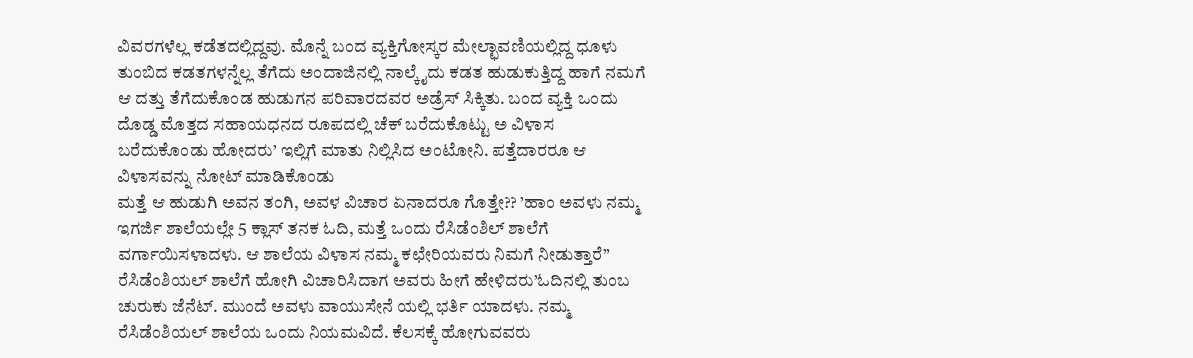ವಿವರಗಳೆಲ್ಲ ಕಡೆತದಲ್ಲಿದ್ದವು. ಮೊನ್ನೆ ಬಂದ ವ್ಯಕ್ತಿಗೋಸ್ಕರ ಮೇಲ್ಛಾವಣಿಯಲ್ಲಿದ್ದ ಧೂಳು ತುಂಬಿದ ಕಡತಗಳನ್ನೆಲ್ಲ ತೆಗೆದು ಅಂದಾಜಿನಲ್ಲಿ ನಾಲ್ಕೈದು ಕಡತ ಹುಡುಕುತ್ತಿದ್ದ ಹಾಗೆ ನಮಗೆ ಆ ದತ್ತು ತೆಗೆದುಕೊಂಡ ಹುಡುಗನ ಪರಿವಾರದವರ ಅಡ್ರೆಸ್ ಸಿಕ್ಕಿತು. ಬಂದ ವ್ಯಕ್ತಿ ಒಂದು ದೊಡ್ಡ ಮೊತ್ತದ ಸಹಾಯಧನದ ರೂಪದಲ್ಲಿ ಚೆಕ್ ಬರೆದುಕೊಟ್ಟು ಅ ವಿಳಾಸ ಬರೆದುಕೊಂಡು ಹೋದರು’ ಇಲ್ಲಿಗೆ ಮಾತು ನಿಲ್ಲಿಸಿದ ಅಂಟೋನಿ. ಪತ್ತೆದಾರರೂ ಆ ವಿಳಾಸವನ್ನು ನೋಟ್ ಮಾಡಿಕೊಂಡು
ಮತ್ತೆ ಆ ಹುಡುಗಿ ಅವನ ತಂಗಿ, ಅವಳ ವಿಚಾರ ಏನಾದರೂ ಗೊತ್ತೇ?? ’ಹಾಂ ಅವಳು ನಮ್ಮ ಇಗರ್ಜಿ ಶಾಲೆಯಲ್ಲೇ 5 ಕ್ಲಾಸ್ ತನಕ ಓದಿ, ಮತ್ತೆ ಒಂದು ರೆಸಿಡೆಂಶಿಲ್ ಶಾಲೆಗೆ ವರ್ಗಾಯಿಸಳಾದಳು. ಆ ಶಾಲೆಯ ವಿಳಾಸ ನಮ್ಮ ಕಛೇರಿಯವರು ನಿಮಗೆ ನೀಡುತ್ತಾರೆ”
ರೆಸಿಡೆಂಶಿಯಲ್ ಶಾಲೆಗೆ ಹೋಗಿ ವಿಚಾರಿಸಿದಾಗ ಅವರು ಹೀಗೆ ಹೇಳಿದರು’ಓದಿನಲ್ಲಿ ತುಂಬ ಚುರುಕು ಜೆನೆಟ್. ಮುಂದೆ ಅವಳು ವಾಯುಸೇನೆ ಯಲ್ಲಿ ಭರ್ತಿ ಯಾದಳು. ನಮ್ಮ ರೆಸಿಡೆಂಶಿಯಲ್ ಶಾಲೆಯ ಒಂದು ನಿಯಮವಿದೆ. ಕೆಲಸಕ್ಕೆ ಹೋಗುವವರು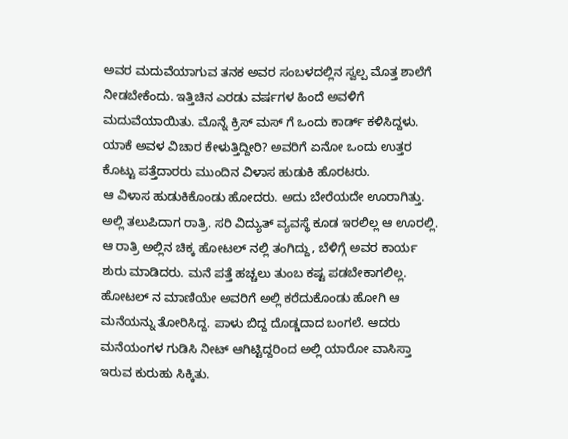ಅವರ ಮದುವೆಯಾಗುವ ತನಕ ಅವರ ಸಂಬಳದಲ್ಲಿನ ಸ್ವಲ್ಪ ಮೊತ್ತ ಶಾಲೆಗೆ ನೀಡಬೇಕೆಂದು. ಇತ್ತಿಚಿನ ಎರಡು ವರ್ಷಗಳ ಹಿಂದೆ ಅವಳಿಗೆ ಮದುವೆಯಾಯಿತು. ಮೊನ್ನೆ ಕ್ರಿಸ್ ಮಸ್ ಗೆ ಒಂದು ಕಾರ್ಡ್ ಕಳಿಸಿದ್ದಳು. ಯಾಕೆ ಅವಳ ವಿಚಾರ ಕೇಳುತ್ತಿದ್ದೀರಿ? ಅವರಿಗೆ ಏನೋ ಒಂದು ಉತ್ತರ ಕೊಟ್ಟು ಪತ್ತೆದಾರರು ಮುಂದಿನ ವಿಳಾಸ ಹುಡುಕಿ ಹೊರಟರು.
ಆ ವಿಳಾಸ ಹುಡುಕಿಕೊಂಡು ಹೋದರು. ಅದು ಬೇರೆಯದೇ ಊರಾಗಿತ್ತು. ಅಲ್ಲಿ ತಲುಪಿದಾಗ ರಾತ್ರಿ. ಸರಿ ವಿದ್ಯುತ್ ವ್ಯವಸ್ಥೆ ಕೂಡ ಇರಲಿಲ್ಲ ಆ ಊರಲ್ಲಿ. ಆ ರಾತ್ರಿ ಅಲ್ಲಿನ ಚಿಕ್ಕ ಹೋಟಲ್ ನಲ್ಲಿ ತಂಗಿದ್ದು, ಬೆಳಿಗ್ಗೆ ಅವರ ಕಾರ್ಯ ಶುರು ಮಾಡಿದರು. ಮನೆ ಪತ್ತೆ ಹಚ್ಚಲು ತುಂಬ ಕಷ್ಟ ಪಡಬೇಕಾಗಲಿಲ್ಲ. ಹೋಟಲ್ ನ ಮಾಣಿಯೇ ಅವರಿಗೆ ಅಲ್ಲಿ ಕರೆದುಕೊಂಡು ಹೋಗಿ ಆ ಮನೆಯನ್ನು ತೋರಿಸಿದ್ದ. ಪಾಳು ಬಿದ್ದ ದೊಡ್ಡದಾದ ಬಂಗಲೆ. ಆದರು ಮನೆಯಂಗಳ ಗುಡಿಸಿ ನೀಟ್ ಆಗಿಟ್ಟಿದ್ದರಿಂದ ಅಲ್ಲಿ ಯಾರೋ ವಾಸಿಸ್ತಾ ಇರುವ ಕುರುಹು ಸಿಕ್ಕಿತು.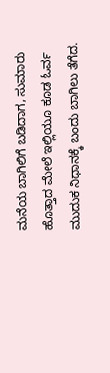ಮನೆಯ ಬಾಗಿಲಿಗೆ ಬಡಿದಾಗ, ಸುಮಾರು ಹೊತ್ತಾದ ಮೇಲೆ ಇಲ್ಲಿಯೂ ಕೂಡ ಓರ್ವ ಮುದುಕ ನಿಧಾನಕ್ಕೆ ಬಂದು ಬಾಗಿಲು ತೆಗೆದ.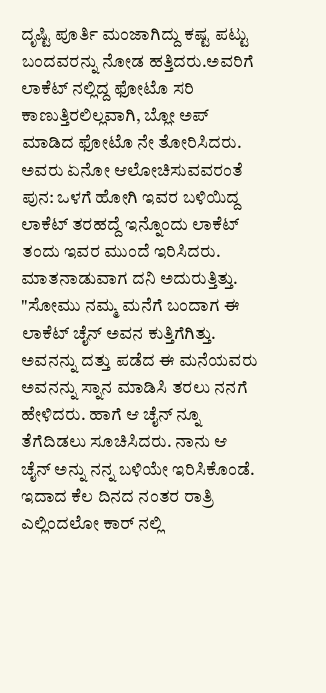ದೃಷ್ಟಿ ಪೂರ್ತಿ ಮಂಜಾಗಿದ್ದು ಕಷ್ಟ ಪಟ್ಟು ಬಂದವರನ್ನು ನೋಡ ಹತ್ತಿದರು.ಅವರಿಗೆ ಲಾಕೆಟ್ ನಲ್ಲಿದ್ದ ಫೋಟೊ ಸರಿ ಕಾಣುತ್ತಿರಲಿಲ್ಲವಾಗಿ, ಬ್ಲೋ ಅಪ್ ಮಾಡಿದ ಫೋಟೊ ನೇ ತೋರಿಸಿದರು. ಅವರು ಏನೋ ಆಲೋಚಿಸುವವರಂತೆ ಪುನ: ಒಳಗೆ ಹೋಗಿ ಇವರ ಬಳಿಯಿದ್ದ ಲಾಕೆಟ್ ತರಹದ್ದೆ ಇನ್ನೊಂದು ಲಾಕೆಟ್ ತಂದು ಇವರ ಮುಂದೆ ಇರಿಸಿದರು. ಮಾತನಾಡುವಾಗ ದನಿ ಅದುರುತ್ತಿತ್ತು.
"ಸೋಮು ನಮ್ಮ ಮನೆಗೆ ಬಂದಾಗ ಈ ಲಾಕೆಟ್ ಚೈನ್ ಅವನ ಕುತ್ತಿಗೆಗಿತ್ತು. ಅವನನ್ನು ದತ್ತು ಪಡೆದ ಈ ಮನೆಯವರು ಅವನನ್ನು ಸ್ನಾನ ಮಾಡಿಸಿ ತರಲು ನನಗೆ ಹೇಳಿದರು. ಹಾಗೆ ಆ ಚೈನ್ ನ್ನೂ ತೆಗೆದಿಡಲು ಸೂಚಿಸಿದರು. ನಾನು ಆ ಚೈನ್ ಅನ್ನು ನನ್ನ ಬಳಿಯೇ ಇರಿಸಿಕೊಂಡೆ. ಇದಾದ ಕೆಲ ದಿನದ ನಂತರ ರಾತ್ರಿ ಎಲ್ಲಿಂದಲೋ ಕಾರ್ ನಲ್ಲಿ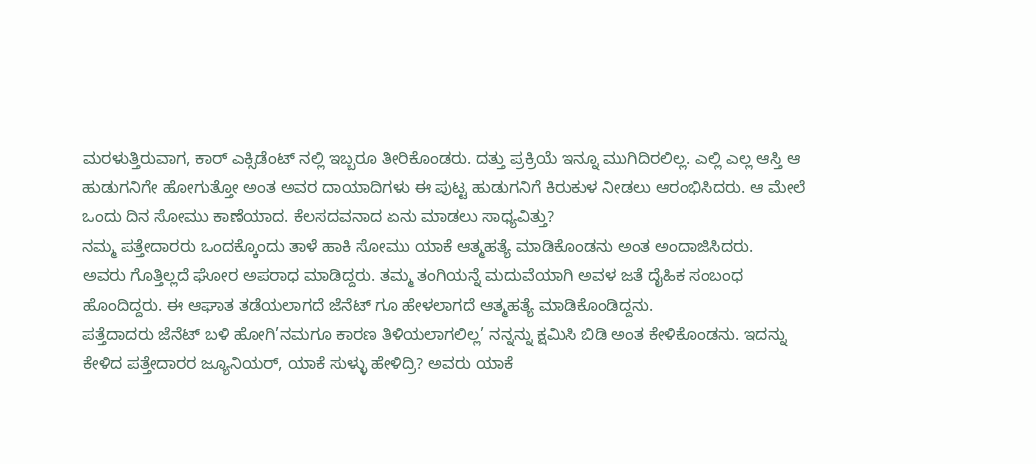ಮರಳುತ್ತಿರುವಾಗ, ಕಾರ್ ಎಕ್ಸಿಡೆಂಟ್ ನಲ್ಲಿ ಇಬ್ಬರೂ ತೀರಿಕೊಂಡರು. ದತ್ತು ಪ್ರಕ್ರಿಯೆ ಇನ್ನೂ ಮುಗಿದಿರಲಿಲ್ಲ. ಎಲ್ಲಿ ಎಲ್ಲ ಆಸ್ತಿ ಆ ಹುಡುಗನಿಗೇ ಹೋಗುತ್ತೋ ಅಂತ ಅವರ ದಾಯಾದಿಗಳು ಈ ಪುಟ್ಟ ಹುಡುಗನಿಗೆ ಕಿರುಕುಳ ನೀಡಲು ಆರಂಭಿಸಿದರು. ಆ ಮೇಲೆ ಒಂದು ದಿನ ಸೋಮು ಕಾಣೆಯಾದ. ಕೆಲಸದವನಾದ ಏನು ಮಾಡಲು ಸಾಧ್ಯವಿತ್ತು?
ನಮ್ಮ ಪತ್ತೇದಾರರು ಒಂದಕ್ಕೊಂದು ತಾಳೆ ಹಾಕಿ ಸೋಮು ಯಾಕೆ ಆತ್ಮಹತ್ಯೆ ಮಾಡಿಕೊಂಡನು ಅಂತ ಅಂದಾಜಿಸಿದರು.
ಅವರು ಗೊತ್ತಿಲ್ಲದೆ ಘೋರ ಅಪರಾಧ ಮಾಡಿದ್ದರು. ತಮ್ಮ ತಂಗಿಯನ್ನೆ ಮದುವೆಯಾಗಿ ಅವಳ ಜತೆ ದೈಹಿಕ ಸಂಬಂಧ ಹೊಂದಿದ್ದರು. ಈ ಆಘಾತ ತಡೆಯಲಾಗದೆ ಜೆನೆಟ್ ಗೂ ಹೇಳಲಾಗದೆ ಆತ್ಮಹತ್ಯೆ ಮಾಡಿಕೊಂಡಿದ್ದನು.
ಪತ್ತೆದಾದರು ಜೆನೆಟ್ ಬಳಿ ಹೋಗಿ’ನಮಗೂ ಕಾರಣ ತಿಳಿಯಲಾಗಲಿಲ್ಲ’ ನನ್ನನ್ನು ಕ್ಷಮಿಸಿ ಬಿಡಿ ಅಂತ ಕೇಳಿಕೊಂಡನು. ಇದನ್ನು ಕೇಳಿದ ಪತ್ತೇದಾರರ ಜ್ಯೂನಿಯರ್, ಯಾಕೆ ಸುಳ್ಳು ಹೇಳಿದ್ರಿ? ಅವರು ಯಾಕೆ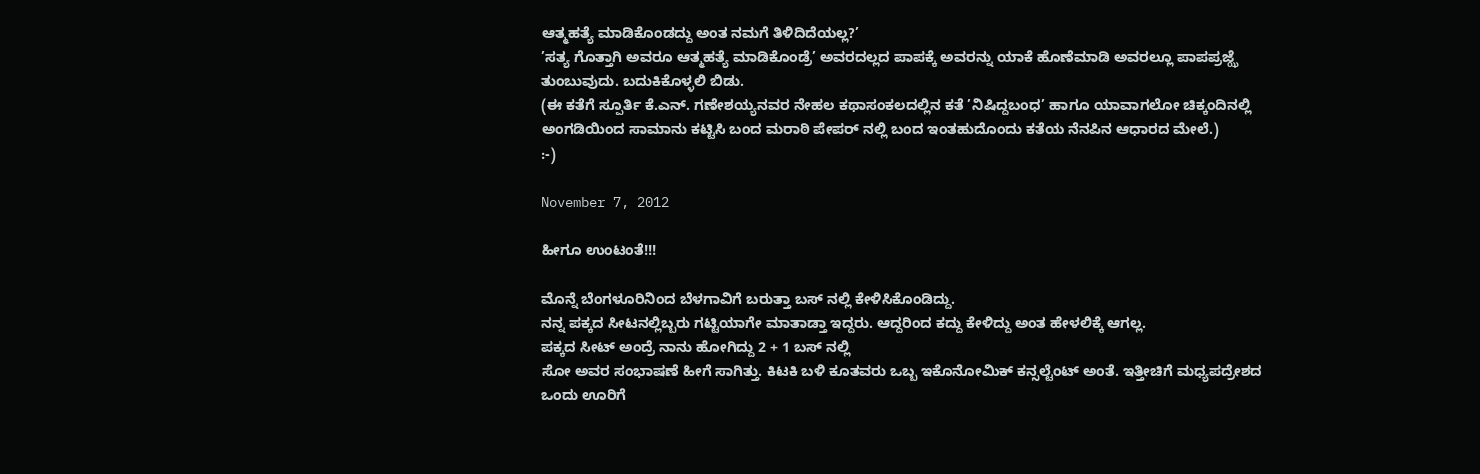ಆತ್ಮಹತ್ಯೆ ಮಾಡಿಕೊಂಡದ್ದು ಅಂತ ನಮಗೆ ತಿಳಿದಿದೆಯಲ್ಲ?’
’ಸತ್ಯ ಗೊತ್ತಾಗಿ ಅವರೂ ಆತ್ಮಹತ್ಯೆ ಮಾಡಿಕೊಂಡ್ರೆ’ ಅವರದಲ್ಲದ ಪಾಪಕ್ಕೆ ಅವರನ್ನು ಯಾಕೆ ಹೊಣೆಮಾಡಿ ಅವರಲ್ಲೂ ಪಾಪಪ್ರಜ್ಝೆ ತುಂಬುವುದು. ಬದುಕಿಕೊಳ್ಳಲಿ ಬಿಡು.
(ಈ ಕತೆಗೆ ಸ್ಪೂರ್ತಿ ಕೆ.ಎನ್. ಗಣೇಶಯ್ಯನವರ ನೇಹಲ ಕಥಾಸಂಕಲದಲ್ಲಿನ ಕತೆ ’ನಿಷಿದ್ದಬಂಧ’ ಹಾಗೂ ಯಾವಾಗಲೋ ಚಿಕ್ಕಂದಿನಲ್ಲಿ ಅಂಗಡಿಯಿಂದ ಸಾಮಾನು ಕಟ್ಟಿಸಿ ಬಂದ ಮರಾಠಿ ಪೇಪರ್ ನಲ್ಲಿ ಬಂದ ಇಂತಹುದೊಂದು ಕತೆಯ ನೆನಪಿನ ಆಧಾರದ ಮೇಲೆ.)
:-)

November 7, 2012

ಹೀಗೂ ಉಂಟಂತೆ!!!

ಮೊನ್ನೆ ಬೆಂಗಳೂರಿನಿಂದ ಬೆಳಗಾವಿಗೆ ಬರುತ್ತಾ ಬಸ್ ನಲ್ಲಿ ಕೇಳಿಸಿಕೊಂಡಿದ್ದು.
ನನ್ನ ಪಕ್ಕದ ಸೀಟನಲ್ಲಿಬ್ಬರು ಗಟ್ಟಿಯಾಗೇ ಮಾತಾಡ್ತಾ ಇದ್ದರು. ಆದ್ದರಿಂದ ಕದ್ದು ಕೇಳಿದ್ದು ಅಂತ ಹೇಳಲಿಕ್ಕೆ ಆಗಲ್ಲ.
ಪಕ್ಕದ ಸೀಟ್ ಅಂದ್ರೆ ನಾನು ಹೋಗಿದ್ದು 2 + 1 ಬಸ್ ನಲ್ಲಿ
ಸೋ ಅವರ ಸಂಭಾಷಣೆ ಹೀಗೆ ಸಾಗಿತ್ತು. ಕಿಟಕಿ ಬಳಿ ಕೂತವರು ಒಬ್ಬ ಇಕೊನೋಮಿಕ್ ಕನ್ಸಲ್ಟೆಂಟ್ ಅಂತೆ. ಇತ್ತೀಚಿಗೆ ಮಧ್ಯಪದ್ರೇಶದ ಒಂದು ಊರಿಗೆ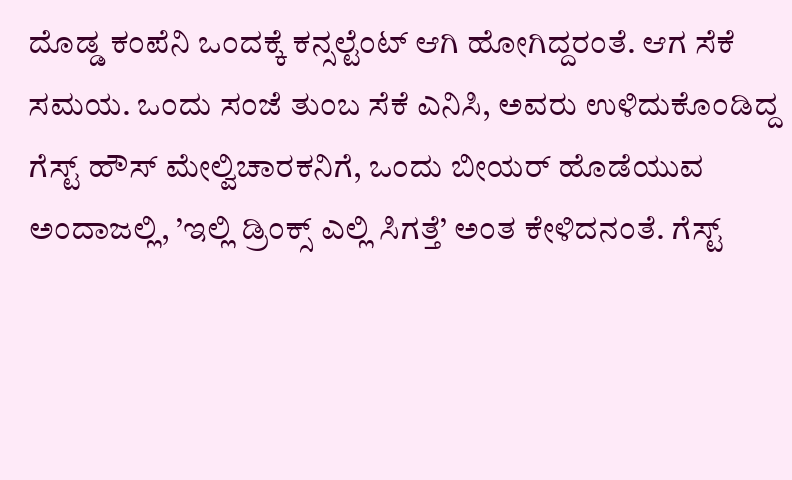ದೊಡ್ಡ ಕಂಪೆನಿ ಒಂದಕ್ಕೆ ಕನ್ಸಲ್ಟೆಂಟ್ ಆಗಿ ಹೋಗಿದ್ದರಂತೆ. ಆಗ ಸೆಕೆ ಸಮಯ. ಒಂದು ಸಂಜೆ ತುಂಬ ಸೆಕೆ ಎನಿಸಿ, ಅವರು ಉಳಿದುಕೊಂಡಿದ್ದ ಗೆಸ್ಟ್ ಹೌಸ್ ಮೇಲ್ವಿಚಾರಕನಿಗೆ, ಒಂದು ಬೀಯರ್ ಹೊಡೆಯುವ ಅಂದಾಜಲ್ಲಿ, ’ಇಲ್ಲಿ ಡ್ರಿಂಕ್ಸ್ ಎಲ್ಲಿ ಸಿಗತ್ತೆ’ ಅಂತ ಕೇಳಿದನಂತೆ. ಗೆಸ್ಟ್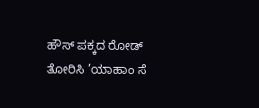ಹೌಸ್ ಪಕ್ಕದ ರೋಡ್ ತೋರಿಸಿ ’ಯಾಹಾಂ ಸೆ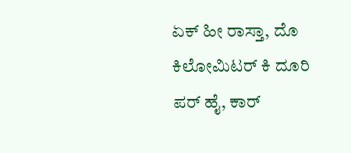ಏಕ್ ಹೀ ರಾಸ್ತಾ, ದೊ ಕಿಲೋಮಿಟರ್ ಕಿ ದೂರಿ ಪರ್ ಹೈ, ಕಾರ್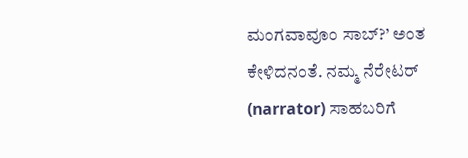ಮಂಗವಾವೂಂ ಸಾಬ್?’ ಅಂತ ಕೇಳಿದನಂತೆ. ನಮ್ಮ ನೆರೇಟರ್ (narrator) ಸಾಹಬರಿಗೆ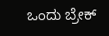ಒಂದು ಬ್ರೇಕ್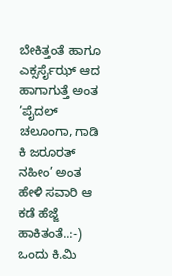ಬೇಕಿತ್ತಂತೆ ಹಾಗೂ ಎಕ್ಸರ್ಸೈಝ್ ಆದ ಹಾಗಾಗುತ್ತೆ ಅಂತ ’ಪೈದಲ್ ಚಲೂಂಗಾ, ಗಾಡಿ ಕಿ ಜರೂರತ್ ನಹೀಂ’ ಅಂತ ಹೇಳಿ ಸವಾರಿ ಆ ಕಡೆ ಹೆಜ್ಜೆ ಹಾಕಿತಂತೆ..:-)
ಒಂದು ಕಿ.ಮಿ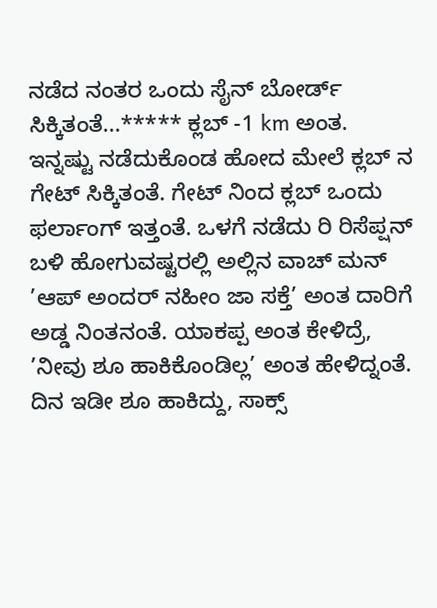ನಡೆದ ನಂತರ ಒಂದು ಸೈನ್ ಬೋರ್ಡ್ ಸಿಕ್ಕಿತಂತೆ...***** ಕ್ಲಬ್ -1 km ಅಂತ. ಇನ್ನಷ್ಟು ನಡೆದುಕೊಂಡ ಹೋದ ಮೇಲೆ ಕ್ಲಬ್ ನ ಗೇಟ್ ಸಿಕ್ಕಿತಂತೆ. ಗೇಟ್ ನಿಂದ ಕ್ಲಬ್ ಒಂದು ಫರ್ಲಾಂಗ್ ಇತ್ತಂತೆ. ಒಳಗೆ ನಡೆದು ರಿ ರಿಸೆಪ್ಷನ್ ಬಳಿ ಹೋಗುವಷ್ಟರಲ್ಲಿ ಅಲ್ಲಿನ ವಾಚ್ ಮನ್ ’ಆಪ್ ಅಂದರ್ ನಹೀಂ ಜಾ ಸಕ್ತೆ’ ಅಂತ ದಾರಿಗೆ ಅಡ್ಡ ನಿಂತನಂತೆ. ಯಾಕಪ್ಪ ಅಂತ ಕೇಳಿದ್ರೆ, ’ನೀವು ಶೂ ಹಾಕಿಕೊಂಡಿಲ್ಲ’ ಅಂತ ಹೇಳಿದ್ನಂತೆ. ದಿನ ಇಡೀ ಶೂ ಹಾಕಿದ್ದು, ಸಾಕ್ಸ್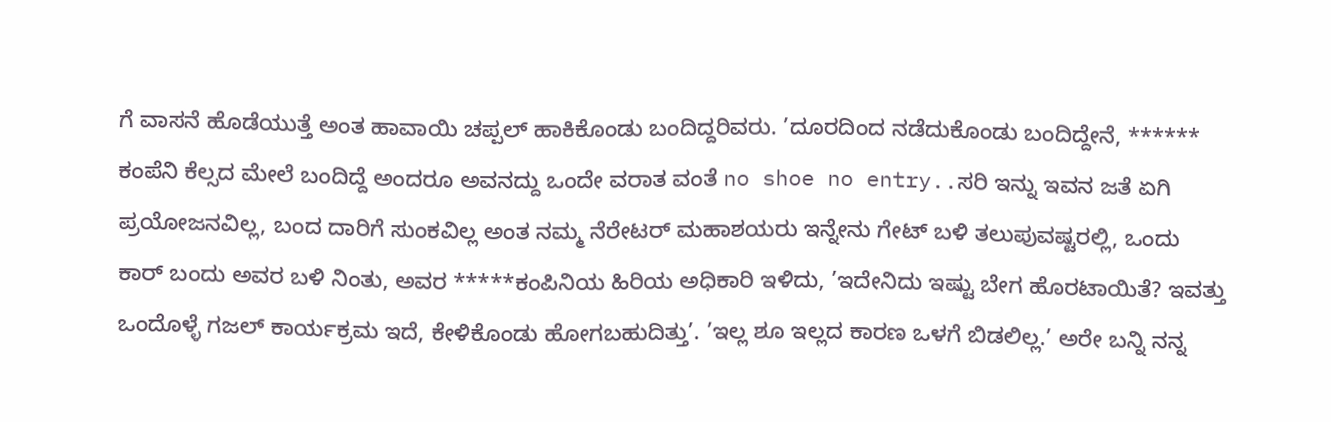ಗೆ ವಾಸನೆ ಹೊಡೆಯುತ್ತೆ ಅಂತ ಹಾವಾಯಿ ಚಪ್ಪಲ್ ಹಾಕಿಕೊಂಡು ಬಂದಿದ್ದರಿವರು. ’ದೂರದಿಂದ ನಡೆದುಕೊಂಡು ಬಂದಿದ್ದೇನೆ, ****** ಕಂಪೆನಿ ಕೆಲ್ಸದ ಮೇಲೆ ಬಂದಿದ್ದೆ ಅಂದರೂ ಅವನದ್ದು ಒಂದೇ ವರಾತ ವಂತೆ no shoe no entry..ಸರಿ ಇನ್ನು ಇವನ ಜತೆ ಏಗಿ ಪ್ರಯೋಜನವಿಲ್ಲ, ಬಂದ ದಾರಿಗೆ ಸುಂಕವಿಲ್ಲ ಅಂತ ನಮ್ಮ ನೆರೇಟರ್ ಮಹಾಶಯರು ಇನ್ನೇನು ಗೇಟ್ ಬಳಿ ತಲುಪುವಷ್ಟರಲ್ಲಿ, ಒಂದು ಕಾರ್ ಬಂದು ಅವರ ಬಳಿ ನಿಂತು, ಅವರ *****ಕಂಪಿನಿಯ ಹಿರಿಯ ಅಧಿಕಾರಿ ಇಳಿದು, ’ಇದೇನಿದು ಇಷ್ಟು ಬೇಗ ಹೊರಟಾಯಿತೆ? ಇವತ್ತು ಒಂದೊಳ್ಳೆ ಗಜಲ್ ಕಾರ್ಯಕ್ರಮ ಇದೆ, ಕೇಳಿಕೊಂಡು ಹೋಗಬಹುದಿತ್ತು’. ’ಇಲ್ಲ ಶೂ ಇಲ್ಲದ ಕಾರಣ ಒಳಗೆ ಬಿಡಲಿಲ್ಲ.’ ಅರೇ ಬನ್ನಿ ನನ್ನ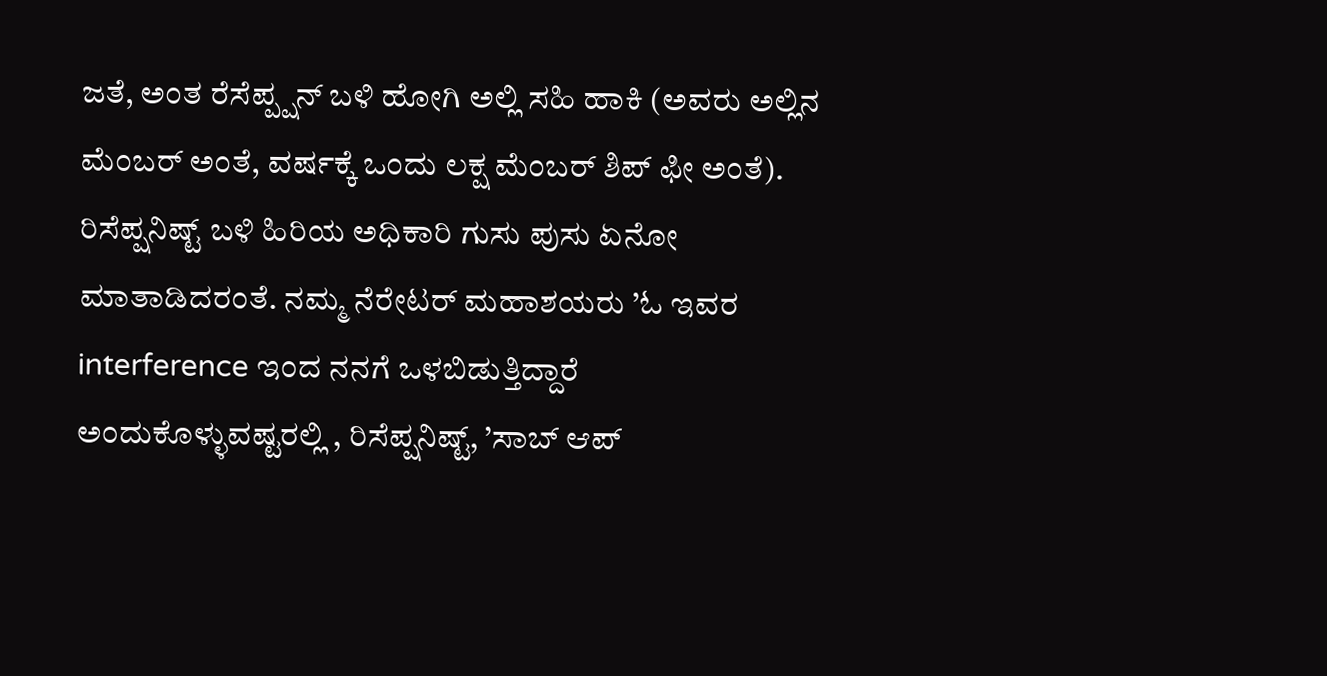ಜತೆ, ಅಂತ ರೆಸೆಪ್ಪ್ಷನ್ ಬಳಿ ಹೋಗಿ ಅಲ್ಲಿ ಸಹಿ ಹಾಕಿ (ಅವರು ಅಲ್ಲಿನ ಮೆಂಬರ್ ಅಂತೆ, ವರ್ಷಕ್ಕೆ ಒಂದು ಲಕ್ಷ ಮೆಂಬರ್ ಶಿಪ್ ಫೀ ಅಂತೆ). ರಿಸೆಪ್ಷನಿಷ್ಟ್ ಬಳಿ ಹಿರಿಯ ಅಧಿಕಾರಿ ಗುಸು ಪುಸು ಏನೋ ಮಾತಾಡಿದರಂತೆ. ನಮ್ಮ ನೆರೇಟರ್ ಮಹಾಶಯರು ’ಓ ಇವರ interference ಇಂದ ನನಗೆ ಒಳಬಿಡುತ್ತಿದ್ದಾರೆ ಅಂದುಕೊಳ್ಳುವಷ್ಟರಲ್ಲಿ , ರಿಸೆಪ್ಷನಿಷ್ಟ್, ’ಸಾಬ್ ಆಪ್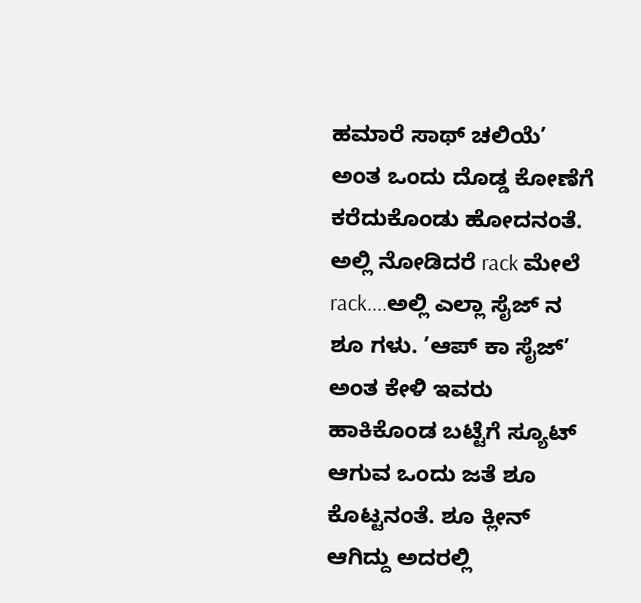ಹಮಾರೆ ಸಾಥ್ ಚಲಿಯೆ’ ಅಂತ ಒಂದು ದೊಡ್ಡ ಕೋಣೆಗೆ ಕರೆದುಕೊಂಡು ಹೋದನಂತೆ. ಅಲ್ಲಿ ನೋಡಿದರೆ rack ಮೇಲೆ rack....ಅಲ್ಲಿ ಎಲ್ಲಾ ಸೈಜ್ ನ ಶೂ ಗಳು. ’ಆಪ್ ಕಾ ಸೈಜ್’ ಅಂತ ಕೇಳಿ ಇವರು ಹಾಕಿಕೊಂಡ ಬಟ್ಟೆಗೆ ಸ್ಯೂಟ್ ಆಗುವ ಒಂದು ಜತೆ ಶೂ ಕೊಟ್ಟನಂತೆ. ಶೂ ಕ್ಲೀನ್ ಆಗಿದ್ದು ಅದರಲ್ಲಿ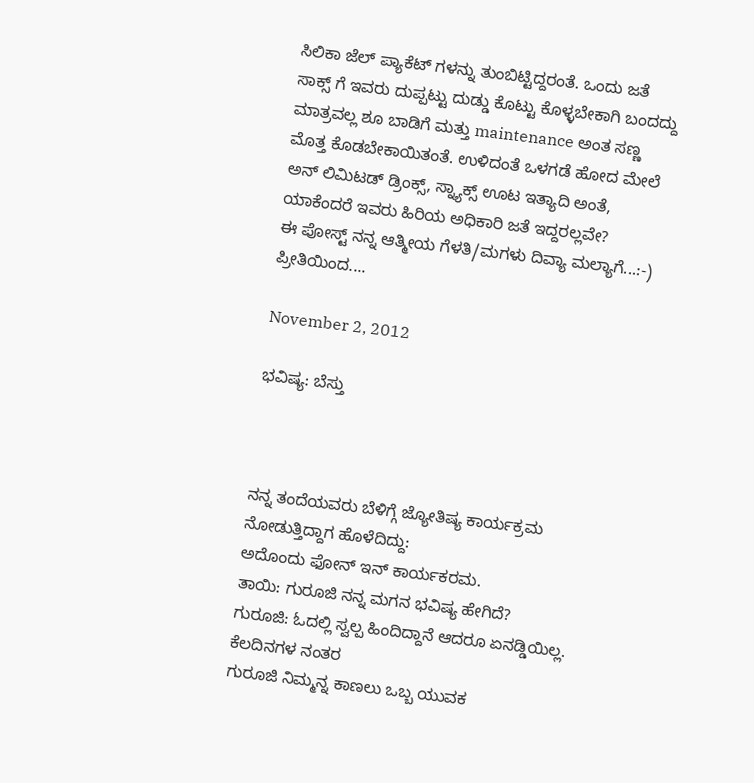ಸಿಲಿಕಾ ಜೆಲ್ ಪ್ಯಾಕೆಟ್ ಗಳನ್ನು ತುಂಬಿಟ್ಟಿದ್ದರಂತೆ. ಒಂದು ಜತೆ ಸಾಕ್ಸ್ ಗೆ ಇವರು ದುಪ್ಪಟ್ಟು ದುಡ್ಡು ಕೊಟ್ಟು ಕೊಳ್ಳಬೇಕಾಗಿ ಬಂದದ್ದು ಮಾತ್ರವಲ್ಲ ಶೂ ಬಾಡಿಗೆ ಮತ್ತು maintenance ಅಂತ ಸಣ್ಣ ಮೊತ್ತ ಕೊಡಬೇಕಾಯಿತಂತೆ. ಉಳಿದಂತೆ ಒಳಗಡೆ ಹೋದ ಮೇಲೆ ಅನ್ ಲಿಮಿಟಡ್ ಡ್ರಿಂಕ್ಸ್, ಸ್ನ್ಯಾಕ್ಸ್ ಊಟ ಇತ್ಯಾದಿ ಅಂತೆ, ಯಾಕೆಂದರೆ ಇವರು ಹಿರಿಯ ಅಧಿಕಾರಿ ಜತೆ ಇದ್ದರಲ್ಲವೇ?
ಈ ಪೋಸ್ಟ್ ನನ್ನ ಆತ್ಮೀಯ ಗೆಳತಿ/ಮಗಳು ದಿವ್ಯಾ ಮಲ್ಯಾಗೆ...:-) ಪ್ರೀತಿಯಿಂದ....

November 2, 2012

ಭವಿಷ್ಯ: ಬೆಸ್ತು



ನನ್ನ ತಂದೆಯವರು ಬೆಳಿಗ್ಗೆ ಜ್ಯೋತಿಷ್ಯ ಕಾರ್ಯಕ್ರಮ ನೋಡುತ್ತಿದ್ದಾಗ ಹೊಳೆದಿದ್ದು:
ಅದೊಂದು ಫೋನ್ ಇನ್ ಕಾರ್ಯಕರಮ.
ತಾಯಿ: ಗುರೂಜಿ ನನ್ನ ಮಗನ ಭವಿಷ್ಯ ಹೇಗಿದೆ?
ಗುರೂಜಿ: ಓದಲ್ಲಿ ಸ್ವಲ್ಪ ಹಿಂದಿದ್ದಾನೆ ಆದರೂ ಏನಡ್ಡಿಯಿಲ್ಲ.
ಕೆಲದಿನಗಳ ನಂತರ
ಗುರೂಜಿ ನಿಮ್ಮನ್ನ ಕಾಣಲು ಒಬ್ಬ ಯುವಕ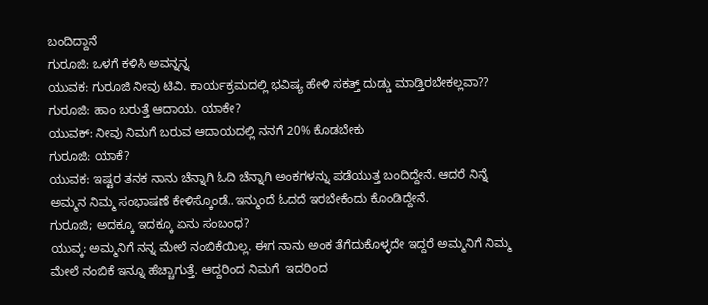ಬಂದಿದ್ದಾನೆ
ಗುರೂಜಿ: ಒಳಗೆ ಕಳಿಸಿ ಅವನ್ನನ್ನ
ಯುವಕ: ಗುರೂಜಿ ನೀವು ಟಿವಿ. ಕಾರ್ಯಕ್ರಮದಲ್ಲಿ ಭವಿಷ್ಯ ಹೇಳಿ ಸಕತ್ತ್ ದುಡ್ಡು ಮಾಡ್ತಿರಬೇಕಲ್ಲವಾ??
ಗುರೂಜಿ: ಹಾಂ ಬರುತ್ತೆ ಆದಾಯ. ಯಾಕೇ?
ಯುವಕ್: ನೀವು ನಿಮಗೆ ಬರುವ ಆದಾಯದಲ್ಲಿ ನನಗೆ 20% ಕೊಡಬೇಕು
ಗುರೂಜಿ: ಯಾಕೆ?
ಯುವಕ: ಇಷ್ಟರ ತನಕ ನಾನು ಚೆನ್ನಾಗಿ ಓದಿ ಚೆನ್ನಾಗಿ ಅಂಕಗಳನ್ನು ಪಡೆಯುತ್ತ ಬಂದಿದ್ದೇನೆ. ಆದರೆ ನಿನ್ನೆ ಅಮ್ಮನ ನಿಮ್ಮ ಸಂಭಾಷಣೆ ಕೇಳಿಸ್ಕೊಂಡೆ..ಇನ್ಮುಂದೆ ಓದದೆ ಇರಬೇಕೆಂದು ಕೊಂಡಿದ್ದೇನೆ.
ಗುರೂಜಿ; ಅದಕ್ಕೂ ಇದಕ್ಕೂ ಏನು ಸಂಬಂಧ?
ಯುವ್ಕ: ಅಮ್ಮನಿಗೆ ನನ್ನ ಮೇಲೆ ನಂಬಿಕೆಯಿಲ್ಲ. ಈಗ ನಾನು ಅಂಕ ತೆಗೆದುಕೊಳ್ಳದೇ ಇದ್ದರೆ ಅಮ್ಮನಿಗೆ ನಿಮ್ಮ ಮೇಲೆ ನಂಬಿಕೆ ಇನ್ನೂ ಹೆಚ್ಚಾಗುತ್ತೆ. ಆದ್ದರಿಂದ ನಿಮಗೆ  ಇದರಿಂದ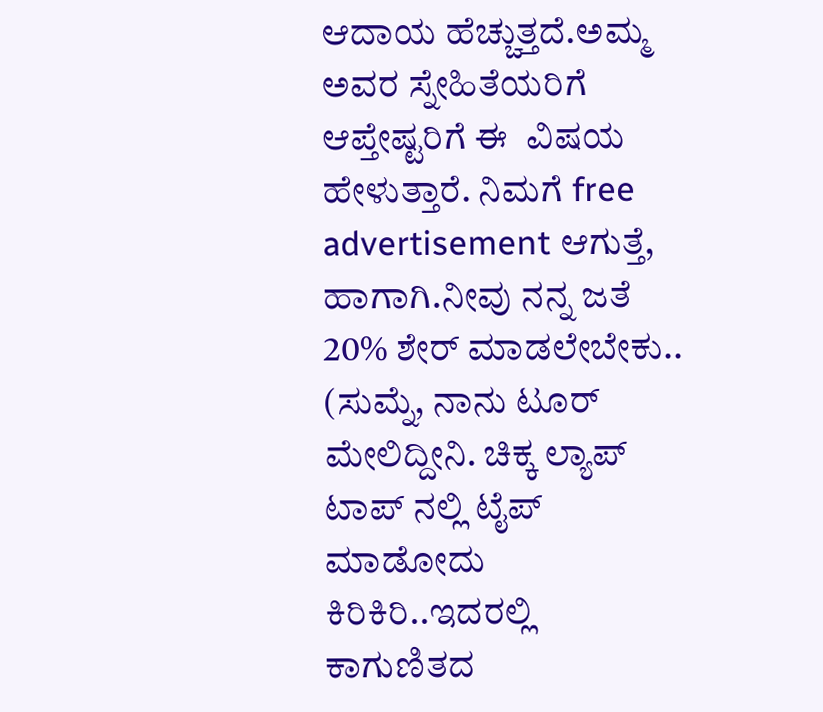ಆದಾಯ ಹೆಚ್ಚುತ್ತದೆ.ಅಮ್ಮ ಅವರ ಸ್ನೇಹಿತೆಯರಿಗೆ ಆಪ್ತೇಷ್ಟರಿಗೆ ಈ  ವಿಷಯ ಹೇಳುತ್ತಾರೆ. ನಿಮಗೆ free advertisement ಆಗುತ್ತೆ, ಹಾಗಾಗಿ.ನೀವು ನನ್ನ ಜತೆ 20% ಶೇರ್ ಮಾಡಲೇಬೇಕು..
(ಸುಮ್ನೆ, ನಾನು ಟೂರ್ ಮೇಲಿದ್ದೀನಿ. ಚಿಕ್ಕ ಲ್ಯಾಪ್ ಟಾಪ್ ನಲ್ಲಿ ಟೈಪ್ ಮಾಡೋದು ಕಿರಿಕಿರಿ..ಇದರಲ್ಲಿ ಕಾಗುಣಿತದ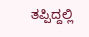ತಪ್ಪಿದ್ದಲ್ಲಿ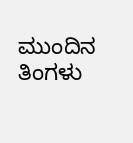ಮುಂದಿನ ತಿಂಗಳು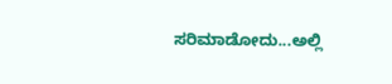ಸರಿಮಾಡೋದು...ಅಲ್ಲಿ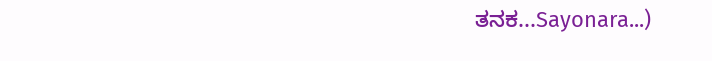ತನಕ...Sayonara...)